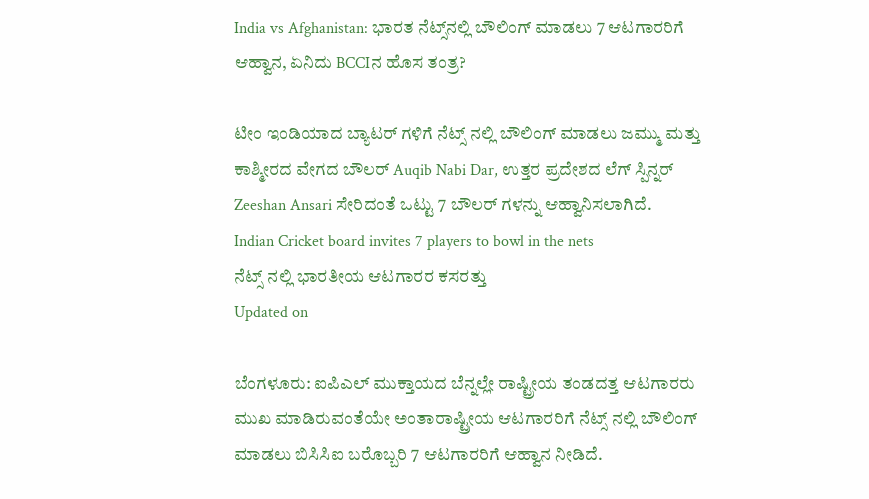India vs Afghanistan: ಭಾರತ ನೆಟ್ಸ್‌ನಲ್ಲಿ ಬೌಲಿಂಗ್ ಮಾಡಲು 7 ಆಟಗಾರರಿಗೆ ಆಹ್ವಾನ, ಏನಿದು BCCIನ ಹೊಸ ತಂತ್ರ?

ಟೀಂ ಇಂಡಿಯಾದ ಬ್ಯಾಟರ್ ಗಳಿಗೆ ನೆಟ್ಸ್ ನಲ್ಲಿ ಬೌಲಿಂಗ್ ಮಾಡಲು ಜಮ್ಮು ಮತ್ತು ಕಾಶ್ಮೀರದ ವೇಗದ ಬೌಲರ್ Auqib Nabi Dar, ಉತ್ತರ ಪ್ರದೇಶದ ಲೆಗ್ ಸ್ಪಿನ್ನರ್ Zeeshan Ansari ಸೇರಿದಂತೆ ಒಟ್ಟು 7 ಬೌಲರ್ ಗಳನ್ನು ಆಹ್ವಾನಿಸಲಾಗಿದೆ.
Indian Cricket board invites 7 players to bowl in the nets
ನೆಟ್ಸ್ ನಲ್ಲಿ ಭಾರತೀಯ ಆಟಗಾರರ ಕಸರತ್ತು
Updated on

ಬೆಂಗಳೂರು: ಐಪಿಎಲ್ ಮುಕ್ತಾಯದ ಬೆನ್ನಲ್ಲೇ ರಾಷ್ಟ್ರೀಯ ತಂಡದತ್ತ ಆಟಗಾರರು ಮುಖ ಮಾಡಿರುವಂತೆಯೇ ಅಂತಾರಾಷ್ಟ್ರೀಯ ಆಟಗಾರರಿಗೆ ನೆಟ್ಸ್ ನಲ್ಲಿ ಬೌಲಿಂಗ್ ಮಾಡಲು ಬಿಸಿಸಿಐ ಬರೊಬ್ಬರಿ 7 ಆಟಗಾರರಿಗೆ ಆಹ್ವಾನ ನೀಡಿದೆ.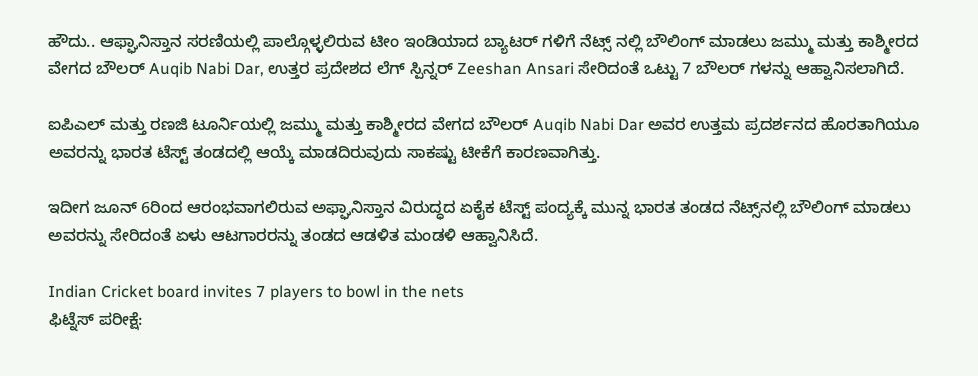ಹೌದು.. ಆಫ್ಘಾನಿಸ್ತಾನ ಸರಣಿಯಲ್ಲಿ ಪಾಲ್ಗೊಳ್ಳಲಿರುವ ಟೀಂ ಇಂಡಿಯಾದ ಬ್ಯಾಟರ್ ಗಳಿಗೆ ನೆಟ್ಸ್ ನಲ್ಲಿ ಬೌಲಿಂಗ್ ಮಾಡಲು ಜಮ್ಮು ಮತ್ತು ಕಾಶ್ಮೀರದ ವೇಗದ ಬೌಲರ್ Auqib Nabi Dar, ಉತ್ತರ ಪ್ರದೇಶದ ಲೆಗ್ ಸ್ಪಿನ್ನರ್ Zeeshan Ansari ಸೇರಿದಂತೆ ಒಟ್ಟು 7 ಬೌಲರ್ ಗಳನ್ನು ಆಹ್ವಾನಿಸಲಾಗಿದೆ.

ಐಪಿಎಲ್ ಮತ್ತು ರಣಜಿ ಟೂರ್ನಿಯಲ್ಲಿ ಜಮ್ಮು ಮತ್ತು ಕಾಶ್ಮೀರದ ವೇಗದ ಬೌಲರ್ Auqib Nabi Dar ಅವರ ಉತ್ತಮ ಪ್ರದರ್ಶನದ ಹೊರತಾಗಿಯೂ ಅವರನ್ನು ಭಾರತ ಟೆಸ್ಟ್ ತಂಡದಲ್ಲಿ ಆಯ್ಕೆ ಮಾಡದಿರುವುದು ಸಾಕಷ್ಟು ಟೀಕೆಗೆ ಕಾರಣವಾಗಿತ್ತು.

ಇದೀಗ ಜೂನ್ 6ರಿಂದ ಆರಂಭವಾಗಲಿರುವ ಅಫ್ಘಾನಿಸ್ತಾನ ವಿರುದ್ಧದ ಏಕೈಕ ಟೆಸ್ಟ್ ಪಂದ್ಯಕ್ಕೆ ಮುನ್ನ ಭಾರತ ತಂಡದ ನೆಟ್ಸ್‌ನಲ್ಲಿ ಬೌಲಿಂಗ್ ಮಾಡಲು ಅವರನ್ನು ಸೇರಿದಂತೆ ಏಳು ಆಟಗಾರರನ್ನು ತಂಡದ ಆಡಳಿತ ಮಂಡಳಿ ಆಹ್ವಾನಿಸಿದೆ.

Indian Cricket board invites 7 players to bowl in the nets
ಫಿಟ್ನೆಸ್ ಪರೀಕ್ಷೆ: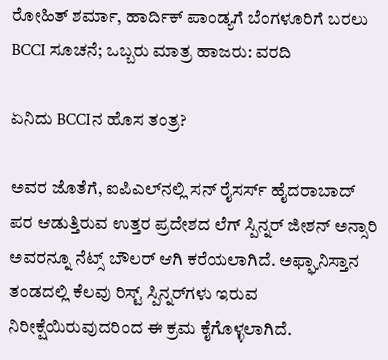ರೋಹಿತ್ ಶರ್ಮಾ, ಹಾರ್ದಿಕ್ ಪಾಂಡ್ಯಗೆ ಬೆಂಗಳೂರಿಗೆ ಬರಲು BCCI ಸೂಚನೆ; ಒಬ್ಬರು ಮಾತ್ರ ಹಾಜರು: ವರದಿ

ಏನಿದು BCCIನ ಹೊಸ ತಂತ್ರ?

ಅವರ ಜೊತೆಗೆ, ಐಪಿಎಲ್‌ನಲ್ಲಿ ಸನ್ ರೈಸರ್ಸ್ ಹೈದರಾಬಾದ್ ಪರ ಆಡುತ್ತಿರುವ ಉತ್ತರ ಪ್ರದೇಶದ ಲೆಗ್ ಸ್ಪಿನ್ನರ್ ಜೀಶನ್ ಅನ್ಸಾರಿ ಅವರನ್ನೂ ನೆಟ್ಸ್ ಬೌಲರ್ ಆಗಿ ಕರೆಯಲಾಗಿದೆ. ಅಫ್ಘಾನಿಸ್ತಾನ ತಂಡದಲ್ಲಿ ಕೆಲವು ರಿಸ್ಟ್ ಸ್ಪಿನ್ನರ್‌ಗಳು ಇರುವ ನಿರೀಕ್ಷೆಯಿರುವುದರಿಂದ ಈ ಕ್ರಮ ಕೈಗೊಳ್ಳಲಾಗಿದೆ.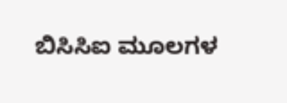ಬಿಸಿಸಿಐ ಮೂಲಗಳ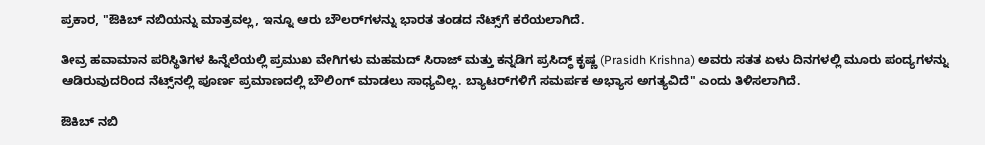ಪ್ರಕಾರ, "ಔಕಿಬ್ ನಬಿಯನ್ನು ಮಾತ್ರವಲ್ಲ, ಇನ್ನೂ ಆರು ಬೌಲರ್‌ಗಳನ್ನು ಭಾರತ ತಂಡದ ನೆಟ್ಸ್‌ಗೆ ಕರೆಯಲಾಗಿದೆ.

ತೀವ್ರ ಹವಾಮಾನ ಪರಿಸ್ಥಿತಿಗಳ ಹಿನ್ನೆಲೆಯಲ್ಲಿ ಪ್ರಮುಖ ವೇಗಿಗಳು ಮಹಮದ್ ಸಿರಾಜ್ ಮತ್ತು ಕನ್ನಡಿಗ ಪ್ರಸಿದ್ಧ್ ಕೃಷ್ಣ (Prasidh Krishna) ಅವರು ಸತತ ಏಳು ದಿನಗಳಲ್ಲಿ ಮೂರು ಪಂದ್ಯಗಳನ್ನು ಆಡಿರುವುದರಿಂದ ನೆಟ್ಸ್‌ನಲ್ಲಿ ಪೂರ್ಣ ಪ್ರಮಾಣದಲ್ಲಿ ಬೌಲಿಂಗ್ ಮಾಡಲು ಸಾಧ್ಯವಿಲ್ಲ. ಬ್ಯಾಟರ್‌ಗಳಿಗೆ ಸಮರ್ಪಕ ಅಭ್ಯಾಸ ಅಗತ್ಯವಿದೆ" ಎಂದು ತಿಳಿಸಲಾಗಿದೆ.

ಔಕಿಬ್ ನಬಿ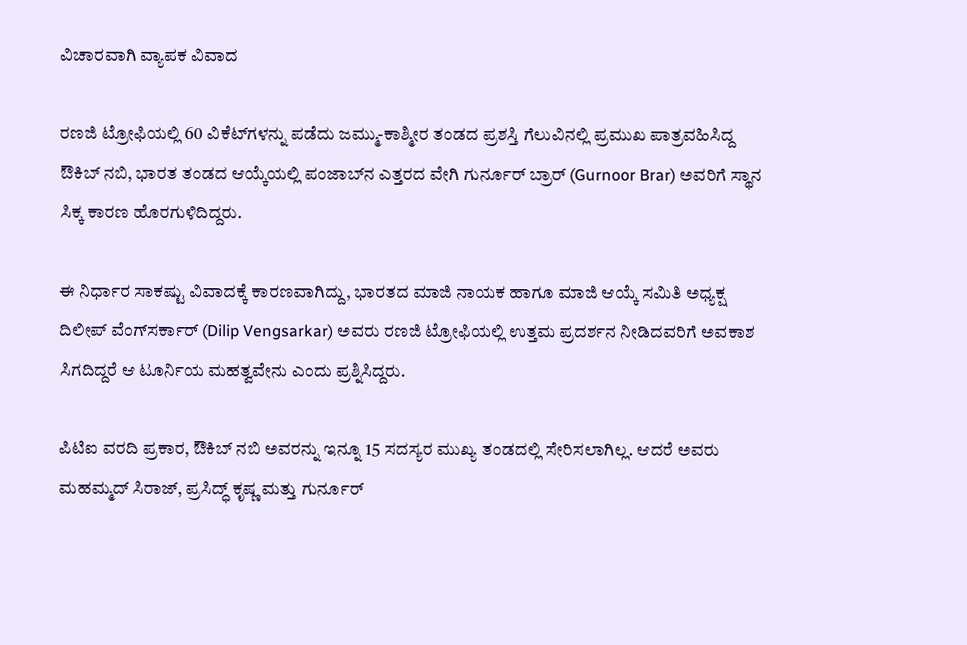ವಿಚಾರವಾಗಿ ವ್ಯಾಪಕ ವಿವಾದ

ರಣಜಿ ಟ್ರೋಫಿಯಲ್ಲಿ 60 ವಿಕೆಟ್‌ಗಳನ್ನು ಪಡೆದು ಜಮ್ಮು-ಕಾಶ್ಮೀರ ತಂಡದ ಪ್ರಶಸ್ತಿ ಗೆಲುವಿನಲ್ಲಿ ಪ್ರಮುಖ ಪಾತ್ರವಹಿಸಿದ್ದ ಔಕಿಬ್ ನಬಿ, ಭಾರತ ತಂಡದ ಆಯ್ಕೆಯಲ್ಲಿ ಪಂಜಾಬ್‌ನ ಎತ್ತರದ ವೇಗಿ ಗುರ್ನೂರ್ ಬ್ರಾರ್ (Gurnoor Brar) ಅವರಿಗೆ ಸ್ಥಾನ ಸಿಕ್ಕ ಕಾರಣ ಹೊರಗುಳಿದಿದ್ದರು.

ಈ ನಿರ್ಧಾರ ಸಾಕಷ್ಟು ವಿವಾದಕ್ಕೆ ಕಾರಣವಾಗಿದ್ದು, ಭಾರತದ ಮಾಜಿ ನಾಯಕ ಹಾಗೂ ಮಾಜಿ ಆಯ್ಕೆ ಸಮಿತಿ ಅಧ್ಯಕ್ಷ ದಿಲೀಪ್ ವೆಂಗ್‌ಸರ್ಕಾರ್ (Dilip Vengsarkar) ಅವರು ರಣಜಿ ಟ್ರೋಫಿಯಲ್ಲಿ ಉತ್ತಮ ಪ್ರದರ್ಶನ ನೀಡಿದವರಿಗೆ ಅವಕಾಶ ಸಿಗದಿದ್ದರೆ ಆ ಟೂರ್ನಿಯ ಮಹತ್ವವೇನು ಎಂದು ಪ್ರಶ್ನಿಸಿದ್ದರು.

ಪಿಟಿಐ ವರದಿ ಪ್ರಕಾರ, ಔಕಿಬ್ ನಬಿ ಅವರನ್ನು ಇನ್ನೂ 15 ಸದಸ್ಯರ ಮುಖ್ಯ ತಂಡದಲ್ಲಿ ಸೇರಿಸಲಾಗಿಲ್ಲ. ಆದರೆ ಅವರು ಮಹಮ್ಮದ್ ಸಿರಾಜ್, ಪ್ರಸಿದ್ಧ್ ಕೃಷ್ಣ ಮತ್ತು ಗುರ್ನೂರ್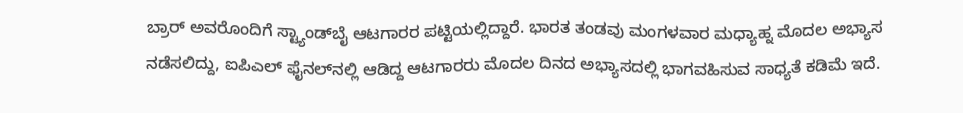ಬ್ರಾರ್ ಅವರೊಂದಿಗೆ ಸ್ಟ್ಯಾಂಡ್‌ಬೈ ಆಟಗಾರರ ಪಟ್ಟಿಯಲ್ಲಿದ್ದಾರೆ. ಭಾರತ ತಂಡವು ಮಂಗಳವಾರ ಮಧ್ಯಾಹ್ನ ಮೊದಲ ಅಭ್ಯಾಸ ನಡೆಸಲಿದ್ದು, ಐಪಿಎಲ್ ಫೈನಲ್‌ನಲ್ಲಿ ಆಡಿದ್ದ ಆಟಗಾರರು ಮೊದಲ ದಿನದ ಅಭ್ಯಾಸದಲ್ಲಿ ಭಾಗವಹಿಸುವ ಸಾಧ್ಯತೆ ಕಡಿಮೆ ಇದೆ.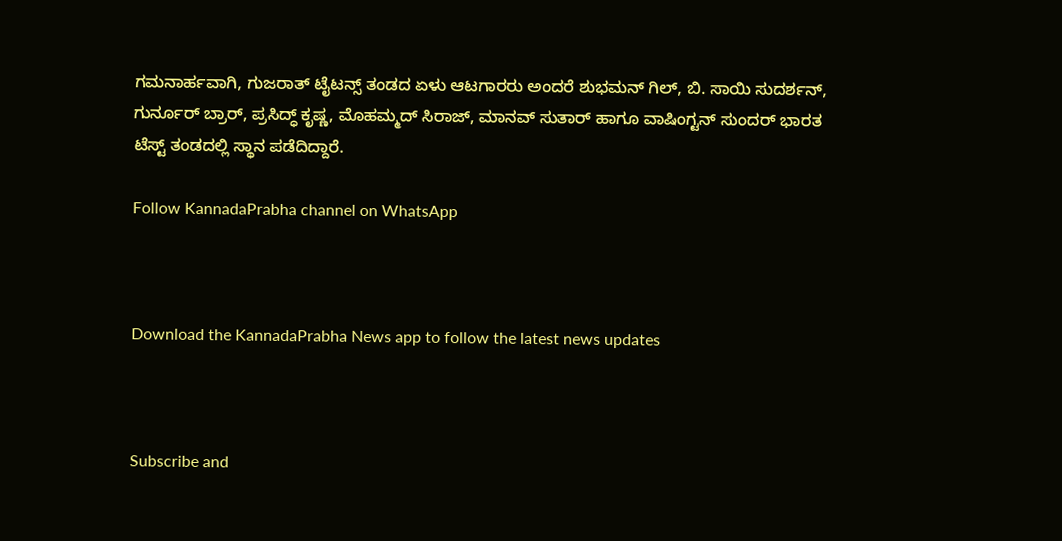ಗಮನಾರ್ಹವಾಗಿ, ಗುಜರಾತ್ ಟೈಟನ್ಸ್ ತಂಡದ ಏಳು ಆಟಗಾರರು ಅಂದರೆ ಶುಭಮನ್ ಗಿಲ್, ಬಿ. ಸಾಯಿ ಸುದರ್ಶನ್, ಗುರ್ನೂರ್ ಬ್ರಾರ್, ಪ್ರಸಿದ್ಧ್ ಕೃಷ್ಣ, ಮೊಹಮ್ಮದ್ ಸಿರಾಜ್, ಮಾನವ್ ಸುತಾರ್ ಹಾಗೂ ವಾಷಿಂಗ್ಟನ್ ಸುಂದರ್ ಭಾರತ ಟೆಸ್ಟ್ ತಂಡದಲ್ಲಿ ಸ್ಥಾನ ಪಡೆದಿದ್ದಾರೆ.

Follow KannadaPrabha channel on WhatsApp



Download the KannadaPrabha News app to follow the latest news updates



Subscribe and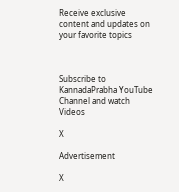Receive exclusive content and updates on your favorite topics



Subscribe to KannadaPrabha YouTube Channel and watch Videos

X

Advertisement

X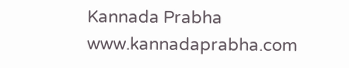Kannada Prabha
www.kannadaprabha.com